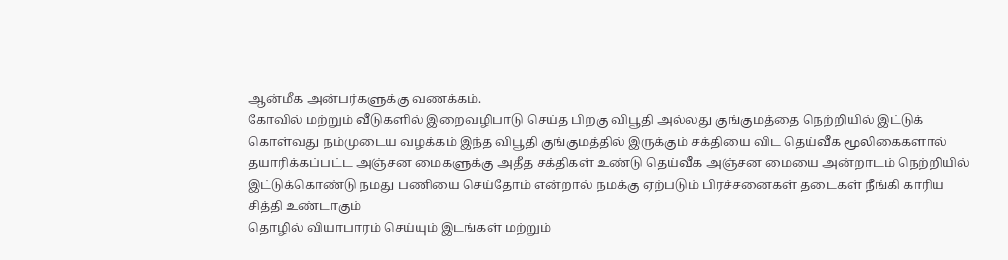ஆன்மீக அன்பர்களுக்கு வணக்கம்.
கோவில் மற்றும் வீடுகளில் இறைவழிபாடு செய்த பிறகு விபூதி அல்லது குங்குமத்தை நெற்றியில் இட்டுக் கொள்வது நம்முடைய வழக்கம் இந்த விபூதி குங்குமத்தில் இருக்கும் சக்தியை விட தெய்வீக மூலிகைகளால் தயாரிக்கப்பட்ட அஞ்சன மைகளுக்கு அதீத சக்திகள் உண்டு தெய்வீக அஞ்சன மையை அன்றாடம் நெற்றியில் இட்டுக்கொண்டு நமது பணியை செய்தோம் என்றால் நமக்கு ஏற்படும் பிரச்சனைகள் தடைகள் நீங்கி காரிய சித்தி உண்டாகும்
தொழில் வியாபாரம் செய்யும் இடங்கள் மற்றும்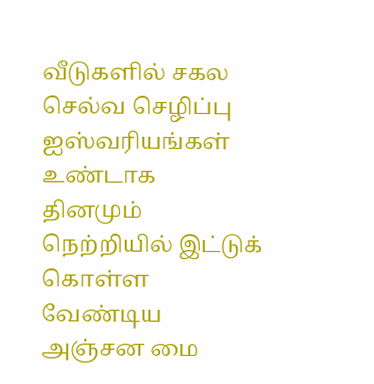வீடுகளில் சகல செல்வ செழிப்பு ஐஸ்வரியங்கள் உண்டாக
தினமும் நெற்றியில் இட்டுக் கொள்ள வேண்டிய அஞ்சன மை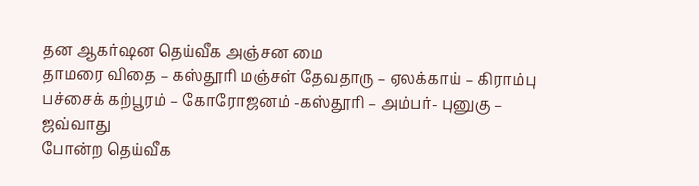தன ஆகர்ஷன தெய்வீக அஞ்சன மை
தாமரை விதை – கஸ்தூரி மஞ்சள் தேவதாரு – ஏலக்காய் – கிராம்பு
பச்சைக் கற்பூரம் – கோரோஜனம் -கஸ்தூரி – அம்பர்- புனுகு – ஜவ்வாது
போன்ற தெய்வீக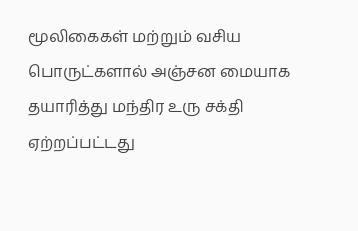மூலிகைகள் மற்றும் வசிய பொருட்களால் அஞ்சன மையாக தயாரித்து மந்திர உரு சக்தி ஏற்றப்பட்டது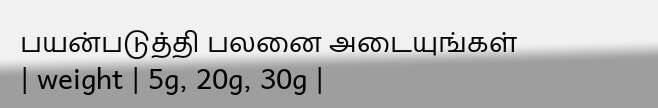பயன்படுத்தி பலனை அடையுங்கள்
| weight | 5g, 20g, 30g |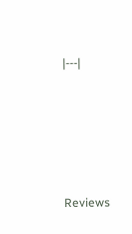|---|







Reviews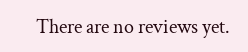There are no reviews yet.